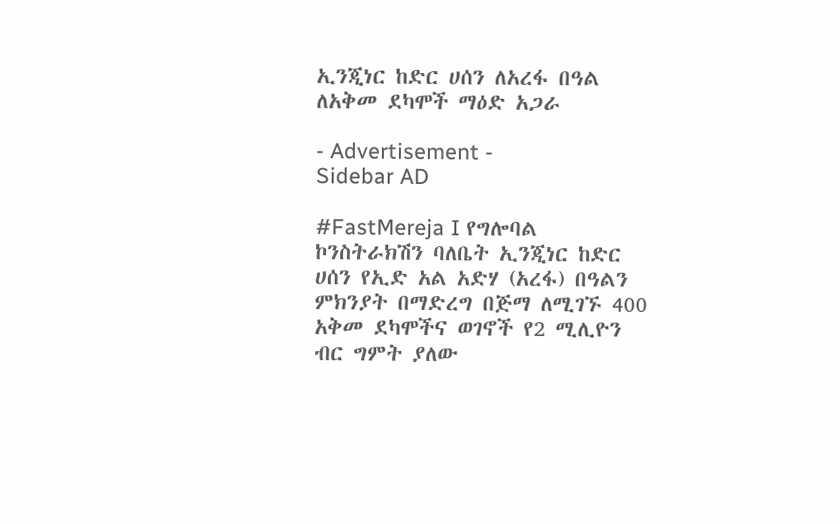ኢንጂነር ከድር ሀሰን ለአረፋ በዓል ለአቅመ ደካሞች ማዕድ አጋራ

- Advertisement -
Sidebar AD

#FastMereja I የግሎባል ኮንስትራክሽን ባለቤት ኢንጂነር ከድር ሀሰን የኢድ አል አድሃ (አረፋ) በዓልን ምክንያት በማድረግ በጅማ ለሚገኙ 400 አቅመ ደካሞችና ወገኖች የ2 ሚሊዮን ብር ግምት ያለው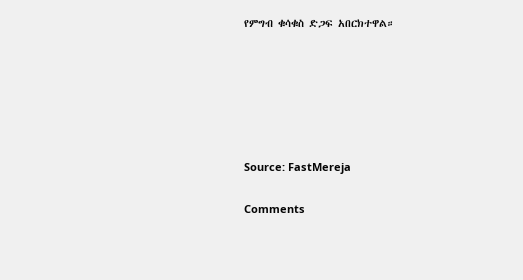የምግብ ቁሳቁስ ድጋፍ አበርክተዋል።






Source: FastMereja

Comments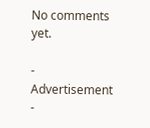No comments yet.

- Advertisement -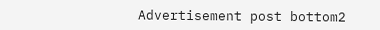Advertisement post bottom2